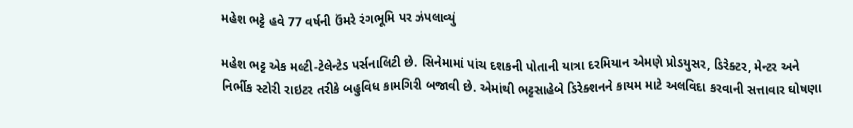મહેશ ભટ્ટે હવે 77 વર્ષની ઉંમરે રંગભૂમિ પર ઝંપલાવ્યું

મહેશ ભટ્ટ એક મલ્ટી-ટેલેન્ટેડ પર્સનાલિટી છે. સિનેમામાં પાંચ દશકની પોતાની યાત્રા દરમિયાન એમણે પ્રોડયુસર, ડિરેક્ટર, મેન્ટર અને નિર્ભીક સ્ટોરી રાઇટર તરીકે બહુવિધ કામગિરી બજાવી છે. એમાંથી ભટ્ટસાહેબે ડિરેક્શનને કાયમ માટે અલવિદા કરવાની સત્તાવાર ઘોષણા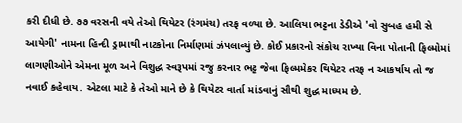કરી દીધી છે. ૭૭ વરસની વયે તેઓ થિયેટર (રંગમંચ) તરફ વળ્યા છે. આલિયા ભટ્ટના ડેડીએ 'વો સુબહ હમી સે આયેગી' નામના હિન્દી ડ્રામાથી નાટકોના નિર્માણમાં ઝંપલાવ્યું છે. કોઈ પ્રકારનો સંકોચ રાખ્યા વિના પોતાની ફિલ્મોમાં લાગણીઓને એમના મૂળ અને વિશુદ્ધ સ્વરૂપમાં રજુ કરનાર ભટ્ટ જેવા ફિલ્મમેકર થિયેટર તરફ ન આકર્ષાય તો જ નવાઈ કહેવાય. એટલા માટે કે તેઓ માને છે કે થિયેટર વાર્તા માંડવાનું સૌથી શુદ્ધ માધ્યમ છે.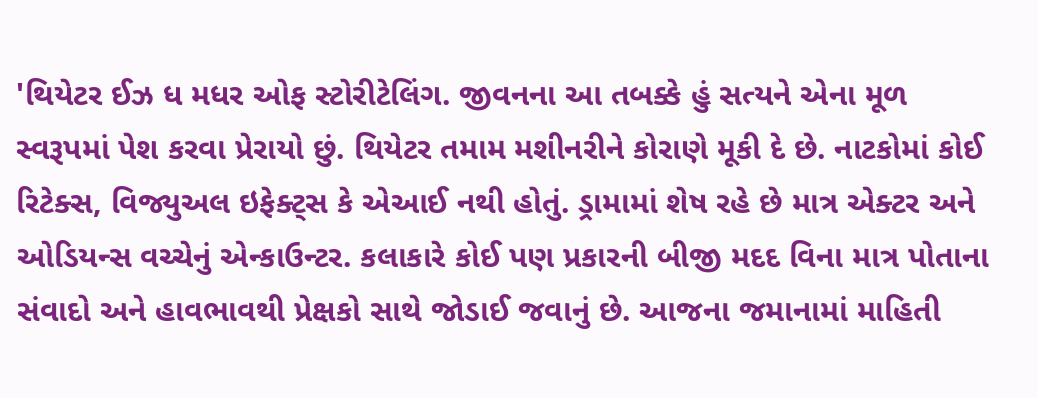'થિયેટર ઈઝ ધ મધર ઓફ સ્ટોરીટેલિંગ. જીવનના આ તબક્કે હું સત્યને એના મૂળ સ્વરૂપમાં પેશ કરવા પ્રેરાયો છું. થિયેટર તમામ મશીનરીને કોરાણે મૂકી દે છે. નાટકોમાં કોઈ રિટેક્સ, વિજ્યુઅલ ઇફેક્ટ્સ કે એઆઈ નથી હોતું. ડ્રામામાં શેષ રહે છે માત્ર એક્ટર અને ઓડિયન્સ વચ્ચેનું એન્કાઉન્ટર. કલાકારે કોઈ પણ પ્રકારની બીજી મદદ વિના માત્ર પોતાના સંવાદો અને હાવભાવથી પ્રેક્ષકો સાથે જોડાઈ જવાનું છે. આજના જમાનામાં માહિતી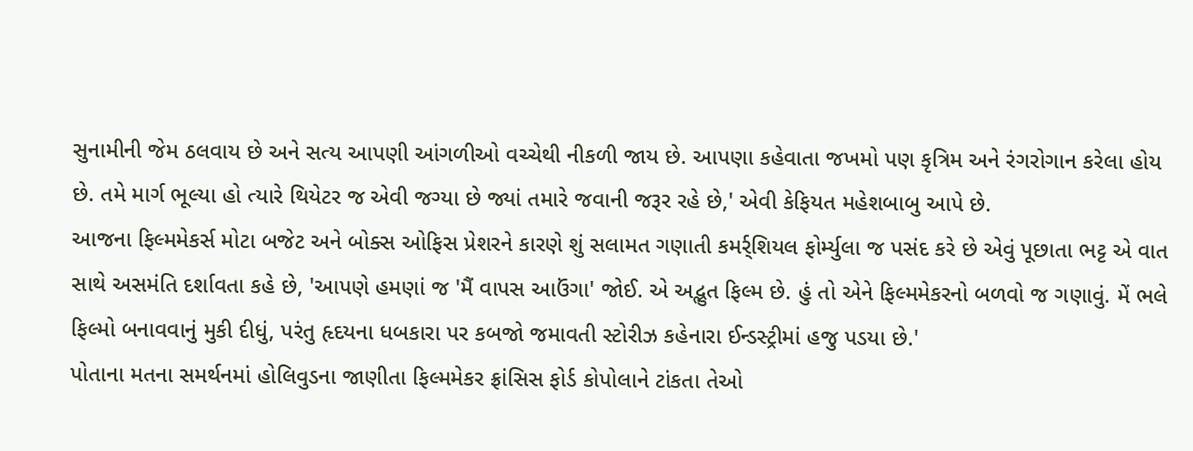સુનામીની જેમ ઠલવાય છે અને સત્ય આપણી આંગળીઓ વચ્ચેથી નીકળી જાય છે. આપણા કહેવાતા જખમો પણ કૃત્રિમ અને રંગરોગાન કરેલા હોય છે. તમે માર્ગ ભૂલ્યા હો ત્યારે થિયેટર જ એવી જગ્યા છે જ્યાં તમારે જવાની જરૂર રહે છે,' એવી કેફિયત મહેશબાબુ આપે છે.
આજના ફિલ્મમેકર્સ મોટા બજેટ અને બોક્સ ઓફિસ પ્રેશરને કારણે શું સલામત ગણાતી કમર્ર્શિયલ ફોર્મ્યુલા જ પસંદ કરે છે એવું પૂછાતા ભટ્ટ એ વાત સાથે અસમંતિ દર્શાવતા કહે છે, 'આપણે હમણાં જ 'મૈં વાપસ આઉંગા' જોઈ. એ અદ્ભુત ફિલ્મ છે. હું તો એને ફિલ્મમેકરનો બળવો જ ગણાવું. મેં ભલે ફિલ્મો બનાવવાનું મુકી દીધું, પરંતુ હૃદયના ધબકારા પર કબજો જમાવતી સ્ટોરીઝ કહેનારા ઈન્ડસ્ટ્રીમાં હજુ પડયા છે.'
પોતાના મતના સમર્થનમાં હોલિવુડના જાણીતા ફિલ્મમેકર ફ્રાંસિસ ફોર્ડ કોપોલાને ટાંકતા તેઓ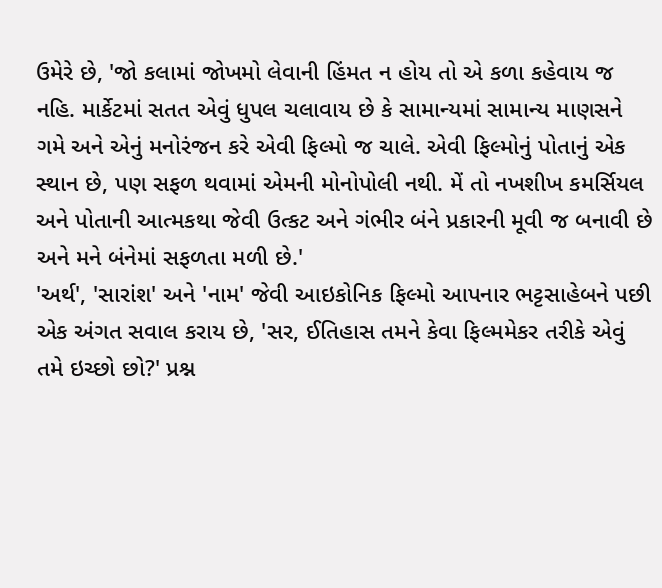ઉમેરે છે, 'જો કલામાં જોખમો લેવાની હિંમત ન હોય તો એ કળા કહેવાય જ નહિ. માર્કેટમાં સતત એવું ધુપલ ચલાવાય છે કે સામાન્યમાં સામાન્ય માણસને ગમે અને એનું મનોરંજન કરે એવી ફિલ્મો જ ચાલે. એવી ફિલ્મોનું પોતાનું એક સ્થાન છે, પણ સફળ થવામાં એમની મોનોપોલી નથી. મેં તો નખશીખ કમર્સિયલ અને પોતાની આત્મકથા જેવી ઉત્કટ અને ગંભીર બંને પ્રકારની મૂવી જ બનાવી છે અને મને બંનેમાં સફળતા મળી છે.'
'અર્થ', 'સારાંશ' અને 'નામ' જેવી આઇકોનિક ફિલ્મો આપનાર ભટ્ટસાહેબને પછી એક અંગત સવાલ કરાય છે, 'સર, ઈતિહાસ તમને કેવા ફિલ્મમેકર તરીકે એવું તમે ઇચ્છો છો?' પ્રશ્ન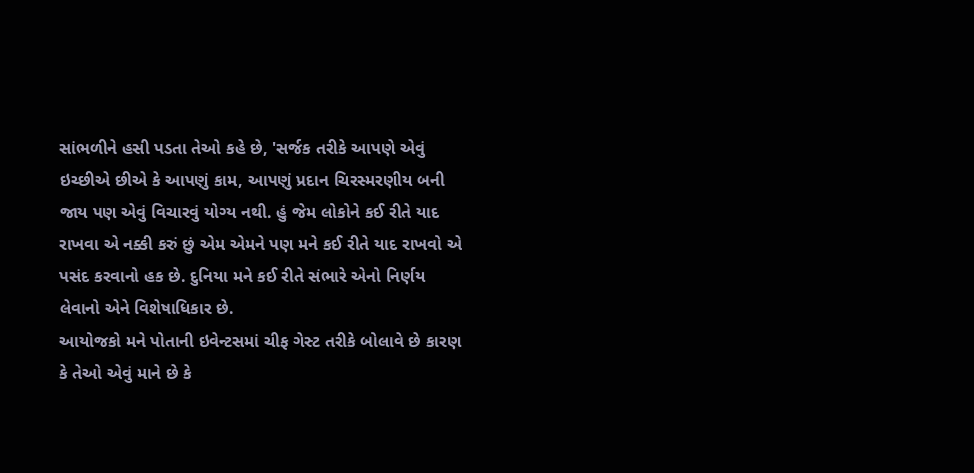સાંભળીને હસી પડતા તેઓ કહે છે, 'સર્જક તરીકે આપણે એવું ઇચ્છીએ છીએ કે આપણું કામ, આપણું પ્રદાન ચિરસ્મરણીય બની જાય પણ એવું વિચારવું યોગ્ય નથી. હું જેમ લોકોને કઈ રીતે યાદ રાખવા એ નક્કી કરું છું એમ એમને પણ મને કઈ રીતે યાદ રાખવો એ પસંદ કરવાનો હક છે. દુનિયા મને કઈ રીતે સંભારે એનો નિર્ણય લેવાનો એને વિશેષાધિકાર છે.
આયોજકો મને પોતાની ઇવેન્ટસમાં ચીફ ગેસ્ટ તરીકે બોલાવે છે કારણ કે તેઓ એવું માને છે કે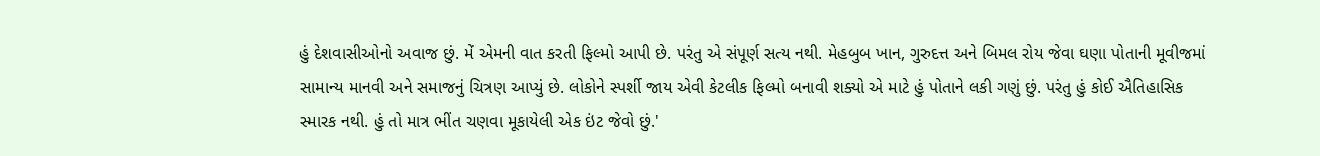હું દેશવાસીઓનો અવાજ છું. મેં એમની વાત કરતી ફિલ્મો આપી છે. પરંતુ એ સંપૂર્ણ સત્ય નથી. મેહબુબ ખાન, ગુરુદત્ત અને બિમલ રોય જેવા ઘણા પોતાની મૂવીજમાં સામાન્ય માનવી અને સમાજનું ચિત્રણ આપ્યું છે. લોકોને સ્પર્શી જાય એવી કેટલીક ફિલ્મો બનાવી શક્યો એ માટે હું પોતાને લકી ગણું છું. પરંતુ હું કોઈ ઐતિહાસિક સ્મારક નથી. હું તો માત્ર ભીંત ચણવા મૂકાયેલી એક ઇંટ જેવો છું.'